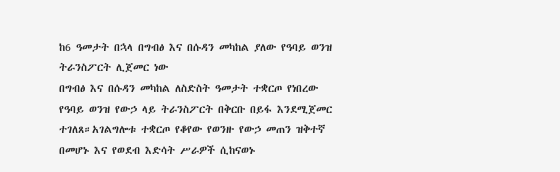ከ6 ዓመታት በኋላ በግብፅ እና በሱዳን መካከል ያለው የዓባይ ወንዝ ትራንስፖርት ሊጀመር ነው
በግብፅ እና በሱዳን መካከል ለስድስት ዓመታት ተቋርጦ የነበረው የዓባይ ወንዝ የውኃ ላይ ትራንስፖርት በቅርቡ በይፋ እንደሚጀመር ተገለጸ።አገልግሎቱ ተቋርጦ የቆየው የወንዙ የውኃ መጠን ዝቅተኛ በመሆኑ እና የወደብ እድሳት ሥራዎች ሲከናወኑ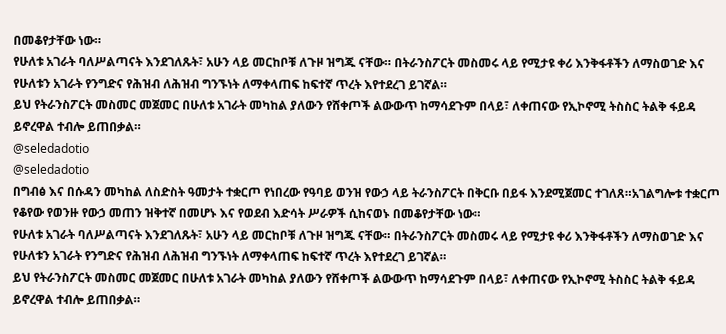በመቆየታቸው ነው።
የሁለቱ አገራት ባለሥልጣናት እንደገለጹት፣ አሁን ላይ መርከቦቹ ለጉዞ ዝግጁ ናቸው። በትራንስፖርት መስመሩ ላይ የሚታዩ ቀሪ እንቅፋቶችን ለማስወገድ እና የሁለቱን አገራት የንግድና የሕዝብ ለሕዝብ ግንኙነት ለማቀላጠፍ ከፍተኛ ጥረት እየተደረገ ይገኛል።
ይህ የትራንስፖርት መስመር መጀመር በሁለቱ አገራት መካከል ያለውን የሸቀጦች ልውውጥ ከማሳደጉም በላይ፣ ለቀጠናው የኢኮኖሚ ትስስር ትልቅ ፋይዳ ይኖረዋል ተብሎ ይጠበቃል።
@seledadotio
@seledadotio
በግብፅ እና በሱዳን መካከል ለስድስት ዓመታት ተቋርጦ የነበረው የዓባይ ወንዝ የውኃ ላይ ትራንስፖርት በቅርቡ በይፋ እንደሚጀመር ተገለጸ።አገልግሎቱ ተቋርጦ የቆየው የወንዙ የውኃ መጠን ዝቅተኛ በመሆኑ እና የወደብ እድሳት ሥራዎች ሲከናወኑ በመቆየታቸው ነው።
የሁለቱ አገራት ባለሥልጣናት እንደገለጹት፣ አሁን ላይ መርከቦቹ ለጉዞ ዝግጁ ናቸው። በትራንስፖርት መስመሩ ላይ የሚታዩ ቀሪ እንቅፋቶችን ለማስወገድ እና የሁለቱን አገራት የንግድና የሕዝብ ለሕዝብ ግንኙነት ለማቀላጠፍ ከፍተኛ ጥረት እየተደረገ ይገኛል።
ይህ የትራንስፖርት መስመር መጀመር በሁለቱ አገራት መካከል ያለውን የሸቀጦች ልውውጥ ከማሳደጉም በላይ፣ ለቀጠናው የኢኮኖሚ ትስስር ትልቅ ፋይዳ ይኖረዋል ተብሎ ይጠበቃል።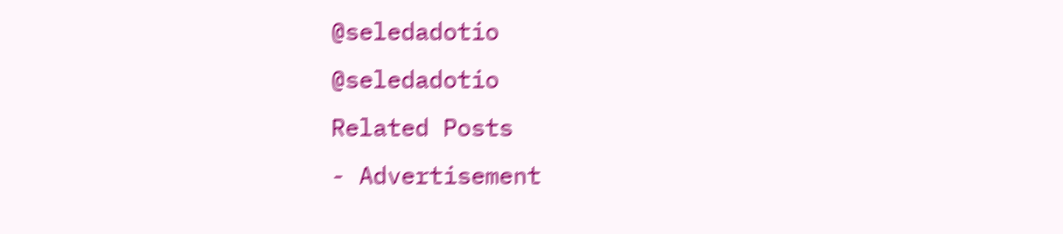@seledadotio
@seledadotio
Related Posts
- Advertisement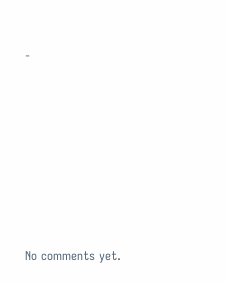-









No comments yet.